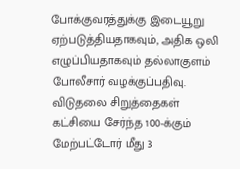போக்குவரத்துக்கு இடையூறு ஏற்படுத்தியதாகவும், அதிக ஒலி எழுப்பியதாகவும் தல்லாகுளம் போலீசார் வழக்குப்பதிவு.
விடுதலை சிறுத்தைகள் கட்சியை சேர்ந்த 100-க்கும் மேற்பட்டோர் மீது 3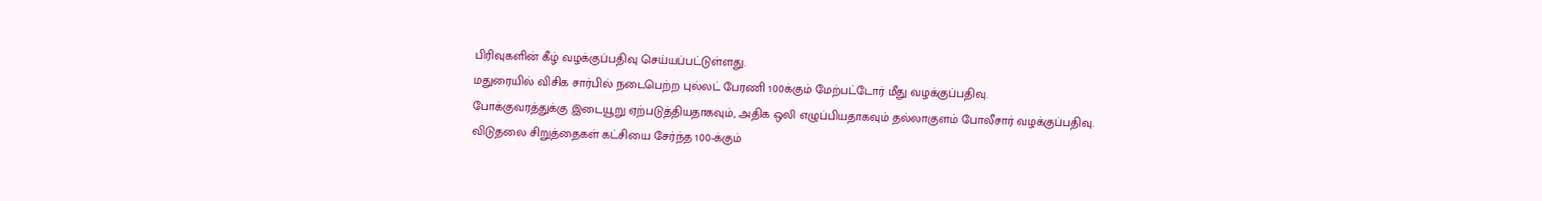பிரிவுகளின் கீழ் வழக்குப்பதிவு செய்யப்பட்டுள்ளது.
மதுரையில் விசிக சார்பில் நடைபெற்ற புல்லட் பேரணி 100க்கும் மேற்பட்டோர் மீது வழக்குப்பதிவு.
போக்குவரத்துக்கு இடையூறு ஏற்படுத்தியதாகவும், அதிக ஒலி எழுப்பியதாகவும் தல்லாகுளம் போலீசார் வழக்குப்பதிவு.
விடுதலை சிறுத்தைகள் கட்சியை சேர்ந்த 100-க்கும்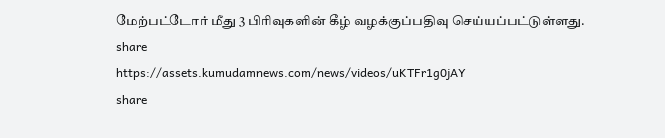மேற்பட்டோர் மீது 3 பிரிவுகளின் கீழ் வழக்குப்பதிவு செய்யப்பட்டுள்ளது.
share
https://assets.kumudamnews.com/news/videos/uKTFr1g0jAY
share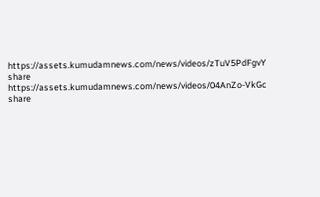https://assets.kumudamnews.com/news/videos/zTuV5PdFgvY
share
https://assets.kumudamnews.com/news/videos/04AnZo-VkGc
share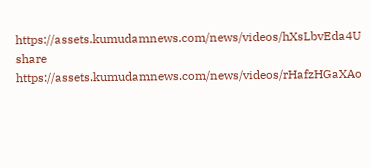https://assets.kumudamnews.com/news/videos/hXsLbvEda4U
share
https://assets.kumudamnews.com/news/videos/rHafzHGaXAo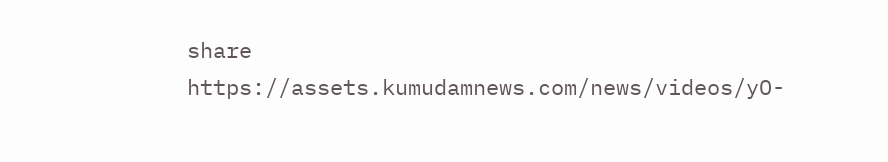share
https://assets.kumudamnews.com/news/videos/yO-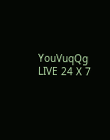YouVuqQg
LIVE 24 X 7